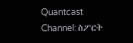Quantcast
Channel: ስፖርት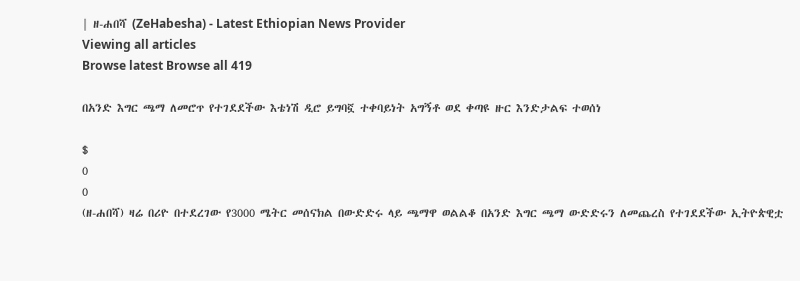| ዘ-ሐበሻ (ZeHabesha) - Latest Ethiopian News Provider
Viewing all articles
Browse latest Browse all 419

በአንድ እግር ጫማ ለመሮጥ የተገደደችው እቴነሽ ዲሮ ይግባኟ ተቀባይነት አግኝቶ ወደ ቀጣዩ ዙር እንድታልፍ ተወሰነ

$
0
0
(ዘ-ሐበሻ) ዛሬ በሪዮ በተደረገው የ3000 ሜትር መሰናክል በውድድሩ ላይ ጫማዋ ወልልቆ በአንድ እግር ጫማ ውድድሩን ለመጨረስ የተገደደችው ኢትዮጵዊቷ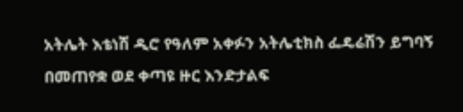አትሌት እቴነሽ ዲሮ የዓለም አቀፉን አትሌቲክስ ፌዴሬሽን ይግባኝ በመጠየቋ ወደ ቀጣዩ ዙር እንድታልፍ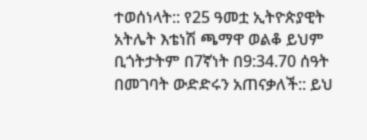ተወሰነላት:: የ25 ዓመቷ ኢትዮጵያዊት አትሌት እቴነሽ ጫማዋ ወልቆ ይህም ቢጎትታትም በ7ኛነት በ9:34.70 ሰዓት በመገባት ውድድሩን አጠናቃለች:: ይህ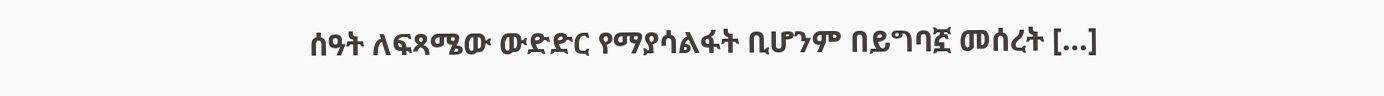ሰዓት ለፍጻሜው ውድድር የማያሳልፋት ቢሆንም በይግባኟ መሰረት […]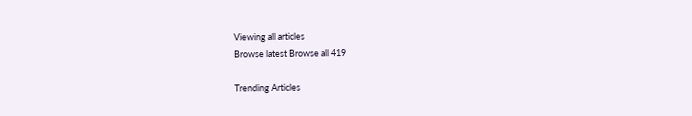Viewing all articles
Browse latest Browse all 419

Trending Articles